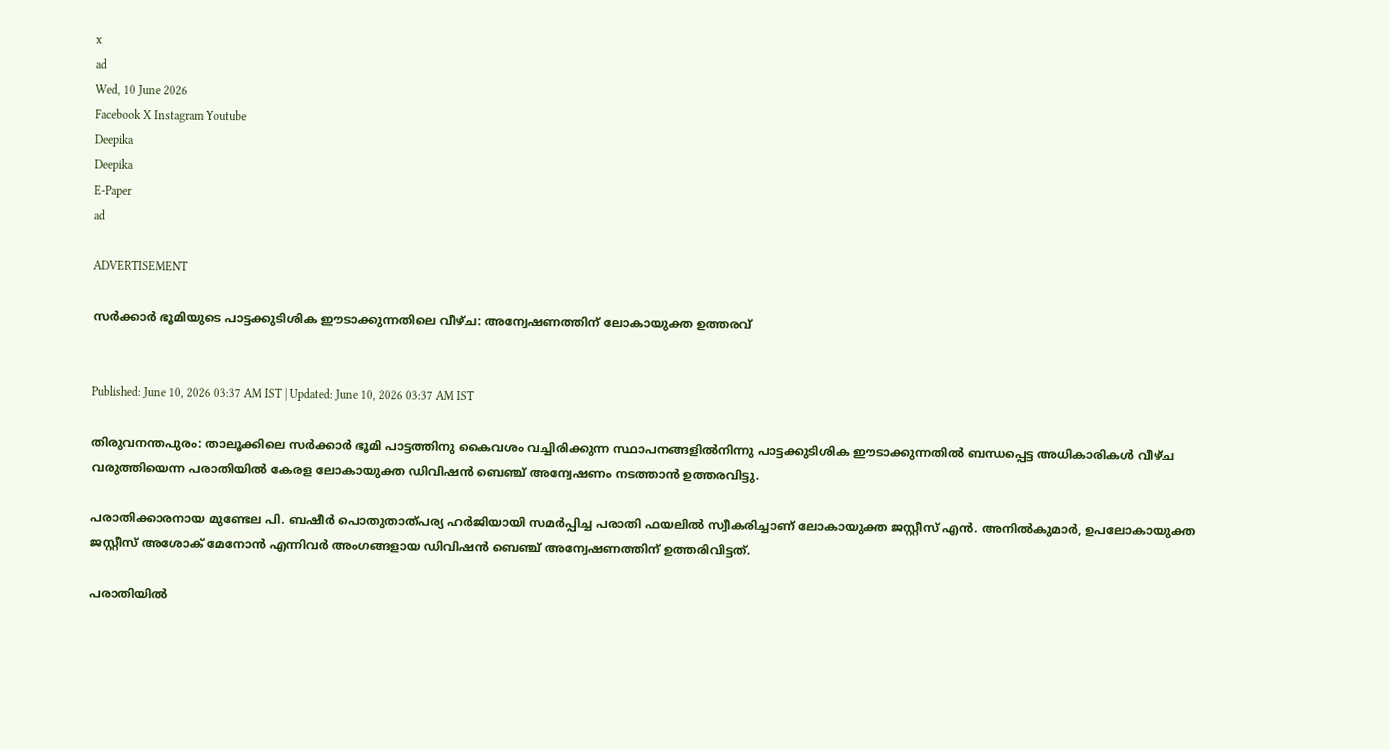x
ad
Wed, 10 June 2026
Facebook X Instagram Youtube
Deepika
Deepika
E-Paper
ad

ADVERTISEMENT

സർക്കാർ ഭൂമിയുടെ പാട്ടക്കുടിശിക ഈടാക്കുന്നതിലെ വീഴ്ച: അന്വേഷണത്തിന് ലോകായുക്ത ഉത്തരവ്


Published: June 10, 2026 03:37 AM IST | Updated: June 10, 2026 03:37 AM IST

തിരുവനന്തപുരം: താലൂക്കിലെ സർക്കാർ ഭൂമി പാട്ടത്തിനു കൈവശം വച്ചിരിക്കുന്ന സ്ഥാപനങ്ങളിൽനിന്നു പാട്ടക്കുടിശിക ഈടാക്കുന്നതിൽ ബന്ധപ്പെട്ട അധികാരികൾ വീഴ്ച വരുത്തിയെന്ന പരാതിയിൽ കേരള ലോകായുക്ത ഡിവിഷൻ ബെഞ്ച് അന്വേഷണം നടത്താൻ ഉത്തരവിട്ടു.

പരാതിക്കാരനായ മുണ്ടേല പി. ബഷീർ പൊതുതാത്പര്യ ഹർജിയായി സമർപ്പിച്ച പരാതി ഫയലിൽ സ്വീകരിച്ചാണ് ലോകായുക്ത ജസ്റ്റീസ് എൻ. അനിൽകുമാർ, ഉപലോകായുക്ത ജസ്റ്റീസ് അശോക് മേനോൻ എന്നിവർ അംഗങ്ങളായ ഡിവിഷൻ ബെഞ്ച് അന്വേഷണത്തിന് ഉത്തരിവിട്ടത്.

പരാതിയിൽ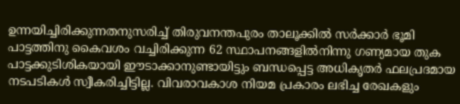ഉന്നയിച്ചിരിക്കുന്നതനുസരിച്ച് തിരുവനന്തപുരം താലൂക്കിൽ സർക്കാർ ഭൂമി പാട്ടത്തിനു കൈവശം വച്ചിരിക്കുന്ന 62 സ്ഥാപനങ്ങളിൽനിന്നു ഗണ്യമായ തുക പാട്ടക്കുടിശികയായി ഈടാക്കാനുണ്ടായിട്ടും ബന്ധപ്പെട്ട അധികൃതർ ഫലപ്രദമായ നടപടികൾ സ്വീകരിച്ചിട്ടില്ല. വിവരാവകാശ നിയമ പ്രകാരം ലഭിച്ച രേഖകളും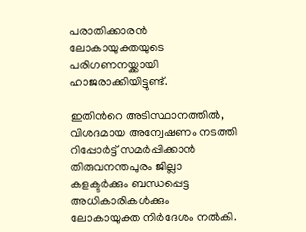പരാതിക്കാരൻ ലോകായുക്തയുടെ പരിഗണനയ്ക്കായി ഹാജരാക്കിയിട്ടുണ്ട്.

ഇതിന്‍റെ അടിസ്ഥാനത്തിൽ, വിശദമായ അന്വേഷണം നടത്തി റിപ്പോർട്ട് സമർപ്പിക്കാൻ തിരുവനന്തപുരം ജില്ലാ കളക്ടർക്കും ബന്ധപ്പെട്ട അധികാരികൾക്കും ലോകായുക്ത നിർദേശം നൽകി.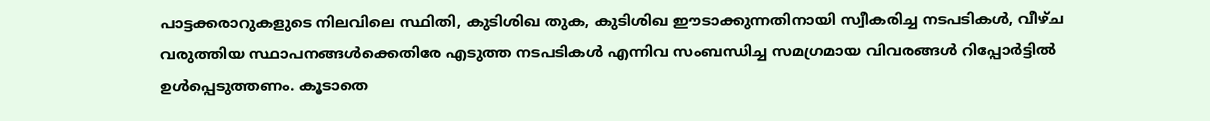പാട്ടക്കരാറുകളുടെ നിലവിലെ സ്ഥിതി, കുടിശിഖ തുക, കുടിശിഖ ഈടാക്കുന്നതിനായി സ്വീകരിച്ച നടപടികൾ, വീഴ്ച വരുത്തിയ സ്ഥാപനങ്ങൾക്കെതിരേ എടുത്ത നടപടികൾ എന്നിവ സംബന്ധിച്ച സമഗ്രമായ വിവരങ്ങൾ റിപ്പോർട്ടിൽ ഉൾപ്പെടുത്തണം. കൂടാതെ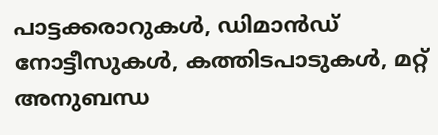പാട്ടക്കരാറുകൾ, ഡിമാൻഡ് നോട്ടീസുകൾ, കത്തിടപാടുകൾ, മറ്റ് അനുബന്ധ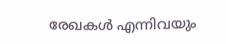രേഖകൾ എന്നിവയും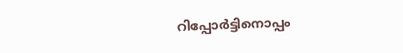റിപ്പോർട്ടിനൊപ്പം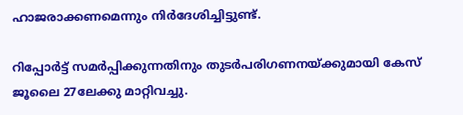ഹാജരാക്കണമെന്നും നിർദേശിച്ചിട്ടുണ്ട്.

റിപ്പോർട്ട് സമർപ്പിക്കുന്നതിനും തുടർപരിഗണനയ്ക്കുമായി കേസ് ജൂലൈ 27ലേക്കു മാറ്റിവച്ചു.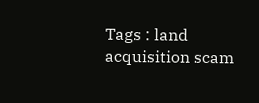Tags : land acquisition scam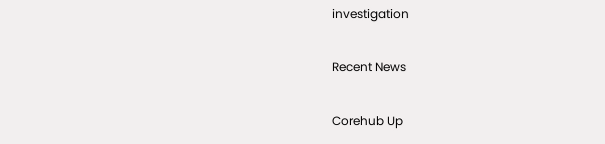investigation

Recent News

Corehub Up